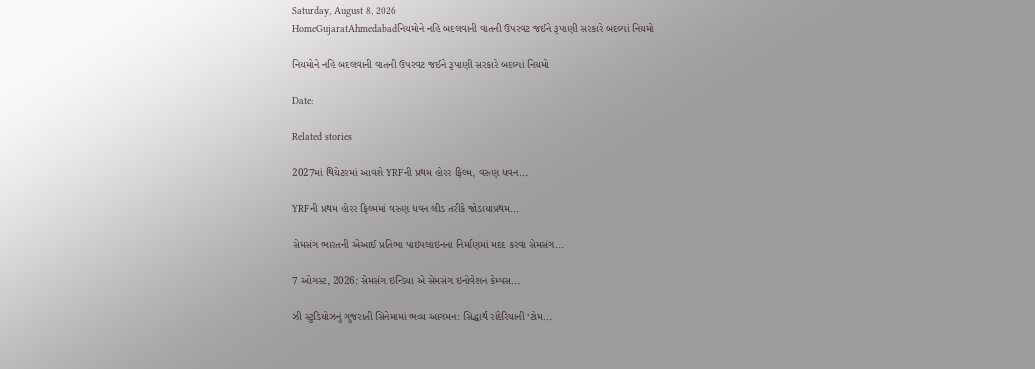Saturday, August 8, 2026
HomeGujaratAhmedabadનિયમોને નહિ બદલવાની વાતની ઉપરવટ જઈને રૂપાણી સરકારે બદલ્યાં નિયમો

નિયમોને નહિ બદલવાની વાતની ઉપરવટ જઈને રૂપાણી સરકારે બદલ્યાં નિયમો

Date:

Related stories

2027માં થિયેટરમાં આવશે YRFની પ્રથમ હોરર ફિલ્મ, વરુણ ધવન...

YRFની પ્રથમ હોરર ફિલ્મમાં વરુણ ધવન લીડ તરીકે જોડાયાપ્રથમ...

સેમસંગ ભારતની એઆઈ પ્રતિભા પાઇપલાઇનના નિર્માણમાં મદદ કરવા સેમસંગ...

7 ઓગસ્ટ, 2026: સેમસંગ ઇન્ડિયા એ સેમસંગ ઇનોવેશન કેમ્પસ...

ઝી સ્ટુડિયોઝનું ગુજરાતી સિનેમામાં ભવ્ય આગમન: સિદ્ધાર્થ રાંદેરિયાની ‘ટોમ...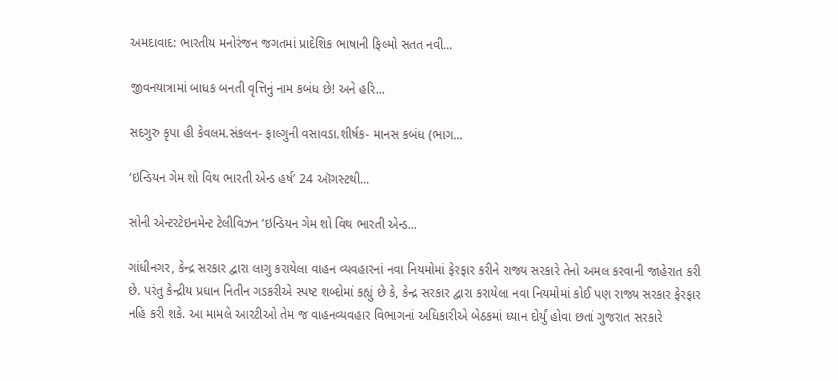અમદાવાદ: ભારતીય મનોરંજન જગતમાં પ્રાદેશિક ભાષાની ફિલ્મો સતત નવી...

જીવનયાત્રામાં બાધક બનતી વૃત્તિનું નામ કબંધ છે! અને હરિ...

સદગુરુ કૃપા હી કેવલમ.સંકલન- ફાલ્ગુની વસાવડા.શીર્ષક- માનસ કબંધ (ભાગ...

‘ઇન્ડિયન ગેમ શો વિથ ભારતી એન્ડ હર્ષ’ 24 ઑગસ્ટથી...

સોની એન્ટરટેઇનમેન્ટ ટેલીવિઝન ‘ઇન્ડિયન ગેમ શો વિથ ભારતી એન્ડ...

ગાંધીનગર, કેન્દ્ર સરકાર દ્વારા લાગુ કરાયેલા વાહન વ્યવહારનાં નવા નિયમોમાં ફેરફાર કરીને રાજ્ય સરકારે તેનો અમલ કરવાની જાહેરાત કરી છે. પરંતુ કેન્દ્રીય પ્રધાન નિતીન ગડકરીએ સ્પષ્ટ શબ્દોમાં કહ્યું છે કે, કેન્દ્ર સરકાર દ્વારા કરાયેલા નવા નિયમોમાં કોઈ પણ રાજ્ય સરકાર ફેરફાર નહિ કરી શકે. આ મામલે આરટીઓ તેમ જ વાહનવ્યવહાર વિભાગનાં અધિકારીએ બેઠકમાં ધ્યાન દોર્યું હોવા છતાં ગુજરાત સરકારે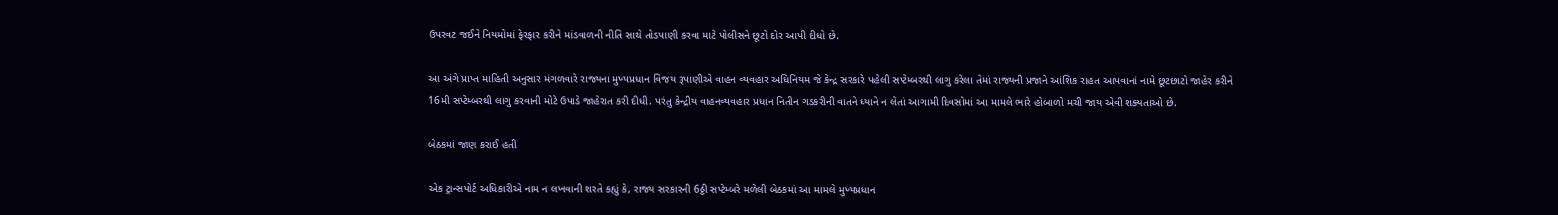ઉપરવટ જઈને નિયમોમાં ફેરફાર કરીને માંડવાળની નીતિ સાથે તોડપાણી કરવા માટે પોલીસને છૂટો દોર આપી દીધો છે.

આ અંગે પ્રાપ્ત માહિતી અનુસાર મંગળવારે રાજ્યના મુખ્યપ્રધાન વિજય રૂપાણીએ વાહન વ્યવહાર અધિનિયમ જે કેન્દ્ર સરકારે પહેલી સપ્ટેમ્બરથી લાગુ કરેલા તેમાં રાજ્યની પ્રજાને આંશિક રાહત આપવાનાં નામે છૂટછાટો જાહેર કરીને 16મી સપ્ટેમ્બરથી લાગુ કરવાની મોટે ઉપાડે જાહેરાત કરી દીધી. પરંતુ કેન્દ્રીય વાહનવ્યવહાર પ્રધાન નિતીન ગડકરીની વાતને ધ્યાને ન લેતાં આગામી દિવસોમાં આ મામલે ભારે હોબાળો મચી જાય એવી શક્યતાઓ છે.

બેઠકમાં જાણ કરાઈ હતી

એક ટ્રાન્સપોર્ટ અધિકારીએ નામ ન લખવાની શરતે કહ્યું કે, રાજ્ય સરકારની 6ઠ્ઠી સપ્ટેમ્બરે મળેલી બેઠકમાં આ મામલે મુખ્યપ્રધાન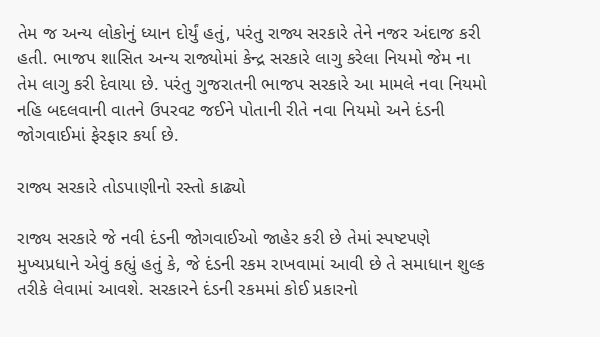તેમ જ અન્ય લોકોનું ધ્યાન દોર્યું હતું, પરંતુ રાજ્ય સરકારે તેને નજર અંદાજ કરી હતી. ભાજપ શાસિત અન્ય રાજ્યોમાં કેન્દ્ર સરકારે લાગુ કરેલા નિયમો જેમ ના તેમ લાગુ કરી દેવાયા છે. પરંતુ ગુજરાતની ભાજપ સરકારે આ મામલે નવા નિયમો નહિ બદલવાની વાતને ઉપરવટ જઈને પોતાની રીતે નવા નિયમો અને દંડની જોગવાઈમાં ફેરફાર કર્યા છે.

રાજ્ય સરકારે તોડપાણીનો રસ્તો કાઢ્યો

રાજ્ય સરકારે જે નવી દંડની જોગવાઈઓ જાહેર કરી છે તેમાં સ્પષ્ટપણે મુખ્યપ્રધાને એવું કહ્યું હતું કે, જે દંડની રકમ રાખવામાં આવી છે તે સમાધાન શુલ્ક તરીકે લેવામાં આવશે. સરકારને દંડની રકમમાં કોઈ પ્રકારનો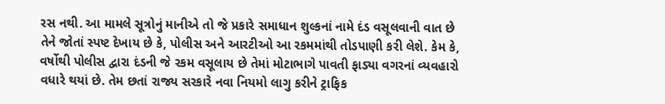રસ નથી. આ મામલે સૂત્રોનું માનીએ તો જે પ્રકારે સમાધાન શુલ્કનાં નામે દંડ વસૂલવાની વાત છે તેને જોતાં સ્પષ્ટ દેખાય છે કે, પોલીસ અને આરટીઓ આ રકમમાંથી તોડપાણી કરી લેશે. કેમ કે, વર્ષોથી પોલીસ દ્વારા દંડની જે રકમ વસૂલાય છે તેમાં મોટાભાગે પાવતી ફાડ્યા વગરનાં વ્યવહારો વધારે થયાં છે. તેમ છતાં રાજ્ય સરકારે નવા નિયમો લાગુ કરીને ટ્રાફિક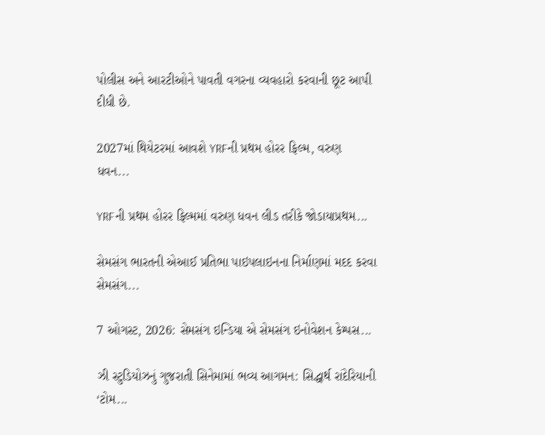પોલીસ અને આરટીઓને પાવતી વગરના વ્યવહારો કરવાની છૂટ આપી દીધી છે.

2027માં થિયેટરમાં આવશે YRFની પ્રથમ હોરર ફિલ્મ, વરુણ ધવન...

YRFની પ્રથમ હોરર ફિલ્મમાં વરુણ ધવન લીડ તરીકે જોડાયાપ્રથમ...

સેમસંગ ભારતની એઆઈ પ્રતિભા પાઇપલાઇનના નિર્માણમાં મદદ કરવા સેમસંગ...

7 ઓગસ્ટ, 2026: સેમસંગ ઇન્ડિયા એ સેમસંગ ઇનોવેશન કેમ્પસ...

ઝી સ્ટુડિયોઝનું ગુજરાતી સિનેમામાં ભવ્ય આગમન: સિદ્ધાર્થ રાંદેરિયાની ‘ટોમ...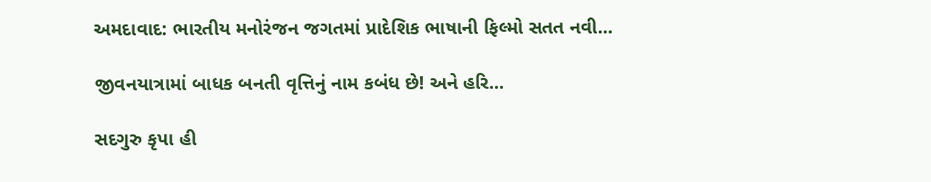અમદાવાદ: ભારતીય મનોરંજન જગતમાં પ્રાદેશિક ભાષાની ફિલ્મો સતત નવી...

જીવનયાત્રામાં બાધક બનતી વૃત્તિનું નામ કબંધ છે! અને હરિ...

સદગુરુ કૃપા હી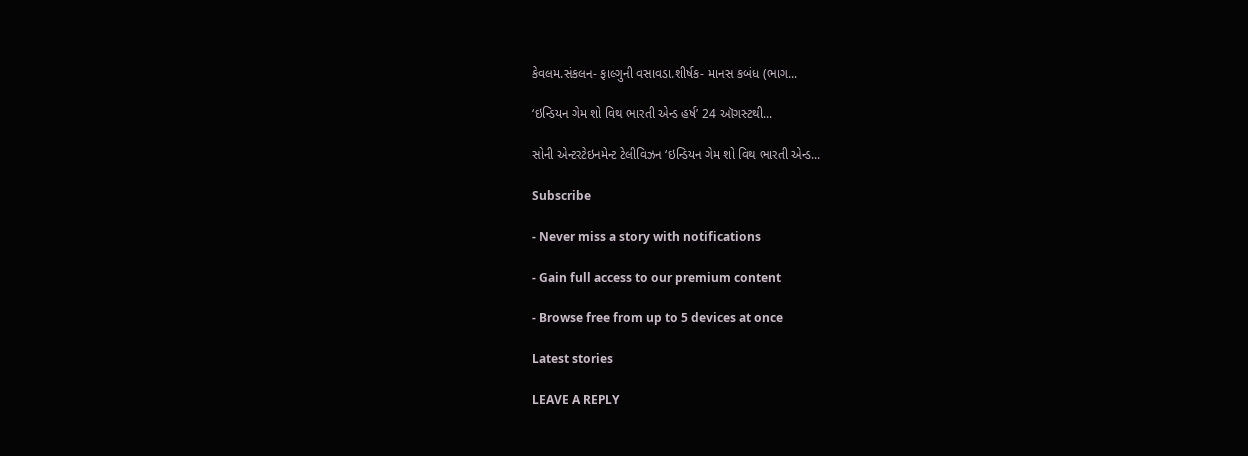કેવલમ.સંકલન- ફાલ્ગુની વસાવડા.શીર્ષક- માનસ કબંધ (ભાગ...

‘ઇન્ડિયન ગેમ શો વિથ ભારતી એન્ડ હર્ષ’ 24 ઑગસ્ટથી...

સોની એન્ટરટેઇનમેન્ટ ટેલીવિઝન ‘ઇન્ડિયન ગેમ શો વિથ ભારતી એન્ડ...

Subscribe

- Never miss a story with notifications

- Gain full access to our premium content

- Browse free from up to 5 devices at once

Latest stories

LEAVE A REPLY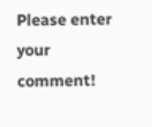Please enter your comment!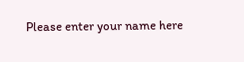Please enter your name here